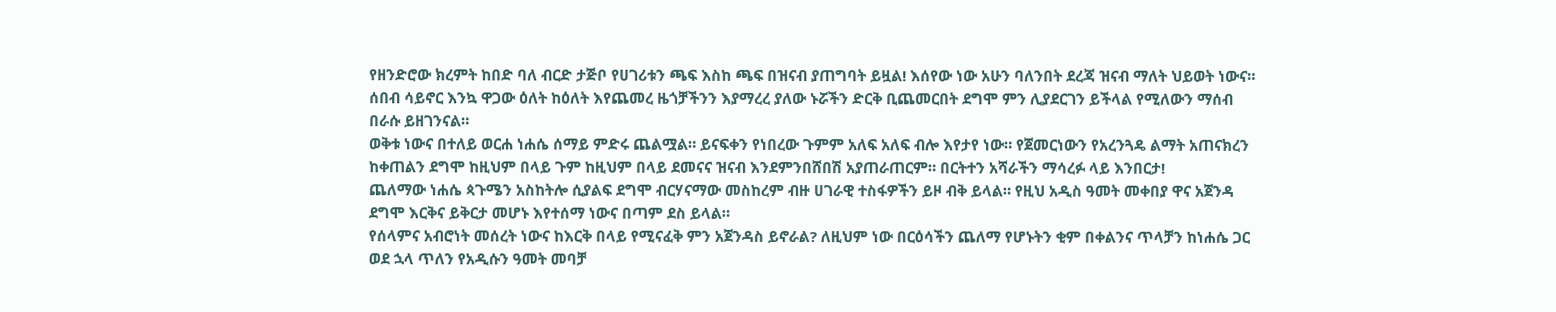የዘንድሮው ክረምት ከበድ ባለ ብርድ ታጅቦ የሀገሪቱን ጫፍ እስከ ጫፍ በዝናብ ያጠግባት ይዟል! እሰየው ነው አሁን ባለንበት ደረጃ ዝናብ ማለት ህይወት ነውና። ሰበብ ሳይኖር እንኳ ዋጋው ዕለት ከዕለት እየጨመረ ዜጎቻችንን እያማረረ ያለው ኑሯችን ድርቅ ቢጨመርበት ደግሞ ምን ሊያደርገን ይችላል የሚለውን ማሰብ በራሱ ይዘገንናል።
ወቅቱ ነውና በተለይ ወርሐ ነሐሴ ሰማይ ምድሩ ጨልሟል። ይናፍቀን የነበረው ጉምም አለፍ አለፍ ብሎ እየታየ ነው። የጀመርነውን የአረንጓዴ ልማት አጠናክረን ከቀጠልን ደግሞ ከዚህም በላይ ጉም ከዚህም በላይ ደመናና ዝናብ እንደምንበሸበሽ አያጠራጠርም። በርትተን አሻራችን ማሳረፉ ላይ እንበርታ!
ጨለማው ነሐሴ ጳጉሜን አስከትሎ ሲያልፍ ደግሞ ብርሃናማው መስከረም ብዙ ሀገራዊ ተስፋዎችን ይዞ ብቅ ይላል። የዚህ አዲስ ዓመት መቀበያ ዋና አጀንዳ ደግሞ እርቅና ይቅርታ መሆኑ እየተሰማ ነውና በጣም ደስ ይላል።
የሰላምና አብሮነት መሰረት ነውና ከእርቅ በላይ የሚናፈቅ ምን አጀንዳስ ይኖራል? ለዚህም ነው በርዕሳችን ጨለማ የሆኑትን ቂም በቀልንና ጥላቻን ከነሐሴ ጋር ወደ ኋላ ጥለን የአዲሱን ዓመት መባቻ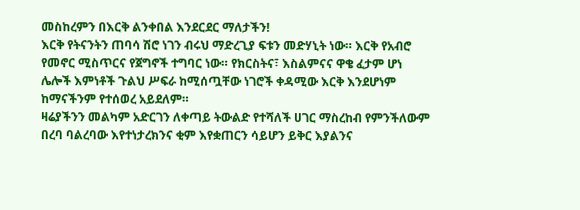መስከረምን በእርቅ ልንቀበል እንደርደር ማለታችን!
እርቅ የትናንትን ጠባሳ ሽሮ ነገን ብሩህ ማድረጊያ ፍቱን መድሃኒት ነው። እርቅ የአብሮ የመኖር ሚስጥርና የጀግኖች ተግባር ነው። የክርስትና፣ እስልምናና ዋቄ ፈታም ሆነ ሌሎች እምነቶች ጉልህ ሥፍራ ከሚሰጧቸው ነገሮች ቀዳሚው እርቅ እንደሆነም ከማናችንም የተሰወረ አይደለም።
ዛሬያችንን መልካም አድርገን ለቀጣይ ትውልድ የተሻለች ሀገር ማስረከብ የምንችለውም በረባ ባልረባው እየተነታረክንና ቂም እየቋጠርን ሳይሆን ይቅር እያልንና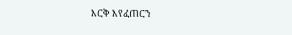እርቅ እየፈጠርን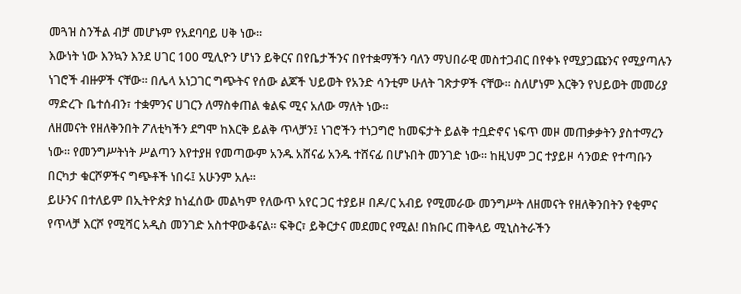መጓዝ ስንችል ብቻ መሆኑም የአደባባይ ሀቅ ነው።
እውነት ነው እንኳን እንደ ሀገር 100 ሚሊዮን ሆነን ይቅርና በየቤታችንና በየተቋማችን ባለን ማህበራዊ መስተጋብር በየቀኑ የሚያጋጩንና የሚያጣሉን ነገሮች ብዙዎች ናቸው። በሌላ አነጋገር ግጭትና የሰው ልጆች ህይወት የአንድ ሳንቲም ሁለት ገጽታዎች ናቸው። ስለሆነም እርቅን የህይወት መመሪያ ማድረጉ ቤተሰብን፣ ተቋምንና ሀገርን ለማስቀጠል ቁልፍ ሚና አለው ማለት ነው።
ለዘመናት የዘለቅንበት ፖለቲካችን ደግሞ ከእርቅ ይልቅ ጥላቻን፤ ነገሮችን ተነጋግሮ ከመፍታት ይልቅ ተቧድኖና ነፍጥ መዞ መጠቃቃትን ያስተማረን ነው። የመንግሥትነት ሥልጣን እየተያዘ የመጣውም አንዱ አሸናፊ አንዱ ተሸናፊ በሆኑበት መንገድ ነው። ከዚህም ጋር ተያይዞ ሳንወድ የተጣቡን በርካታ ቁርሾዎችና ግጭቶች ነበሩ፤ አሁንም አሉ።
ይሁንና በተለይም በኢትዮጵያ ከነፈሰው መልካም የለውጥ አየር ጋር ተያይዞ በዶ/ር አብይ የሚመራው መንግሥት ለዘመናት የዘለቅንበትን የቂምና የጥላቻ እርሾ የሚሻር አዲስ መንገድ አስተዋውቆናል። ፍቅር፣ ይቅርታና መደመር የሚል! በክቡር ጠቅላይ ሚኒስትራችን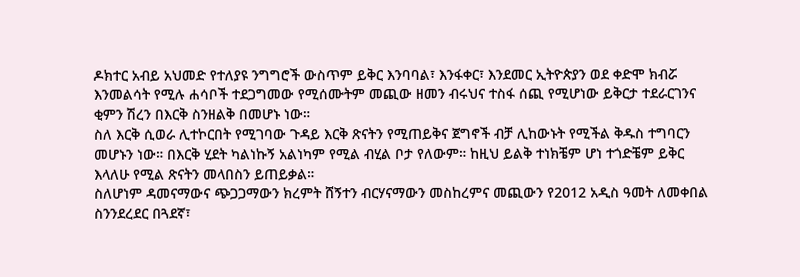ዶክተር አብይ አህመድ የተለያዩ ንግግሮች ውስጥም ይቅር እንባባል፣ እንፋቀር፣ እንደመር ኢትዮጵያን ወደ ቀድሞ ክብሯ እንመልሳት የሚሉ ሐሳቦች ተደጋግመው የሚሰሙትም መጪው ዘመን ብሩህና ተስፋ ሰጪ የሚሆነው ይቅርታ ተደራርገንና ቂምን ሽረን በእርቅ ስንዘልቅ በመሆኑ ነው።
ስለ እርቅ ሲወራ ሊተኮርበት የሚገባው ጉዳይ እርቅ ጽናትን የሚጠይቅና ጀግኖች ብቻ ሊከውኑት የሚችል ቅዱስ ተግባርን መሆኑን ነው። በእርቅ ሂደት ካልነኩኝ አልነካም የሚል ብሂል ቦታ የለውም። ከዚህ ይልቅ ተነክቼም ሆነ ተጎድቼም ይቅር እላለሁ የሚል ጽናትን መላበስን ይጠይቃል።
ስለሆነም ዳመናማውና ጭጋጋማውን ክረምት ሸኝተን ብርሃናማውን መስከረምና መጪውን የ2012 አዲስ ዓመት ለመቀበል ስንንደረደር በጓደኛ፣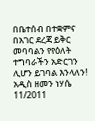በቤተሰብ በተቋምና በአገር ደረጃ ይቅር መባባልን የየዕለት ተግባራችን አድርገን ሊሆን ይገባል እንላለን!
አዲስ ዘመን ነሃሴ 11/2011